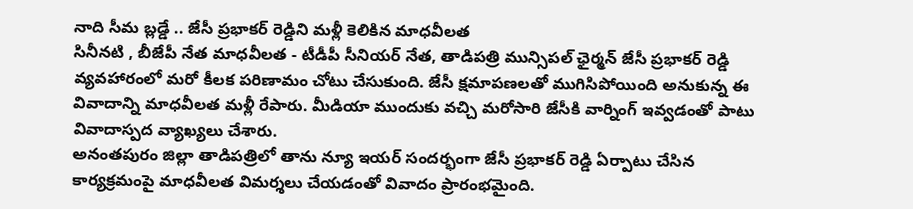నాది సీమ బ్లడ్డే .. జేసీ ప్రభాకర్ రెడ్డిని మళ్లీ కెలికిన మాధవీలత
సినీనటి , బీజేపీ నేత మాధవీలత - టీడీపీ సీనియర్ నేత, తాడిపత్రి మున్సిపల్ ఛైర్మన్ జేసీ ప్రభాకర్ రెడ్డి వ్యవహారంలో మరో కీలక పరిణామం చోటు చేసుకుంది. జేసీ క్షమాపణలతో ముగిసిపోయింది అనుకున్న ఈ వివాదాన్ని మాధవీలత మళ్లీ రేపారు. మీడియా ముందుకు వచ్చి మరోసారి జేసీకి వార్నింగ్ ఇవ్వడంతో పాటు వివాదాస్పద వ్యాఖ్యలు చేశారు.
అనంతపురం జిల్లా తాడిపత్రిలో తాను న్యూ ఇయర్ సందర్భంగా జేసీ ప్రభాకర్ రెడ్డి ఏర్పాటు చేసిన కార్యక్రమంపై మాధవీలత విమర్శలు చేయడంతో వివాదం ప్రారంభమైంది.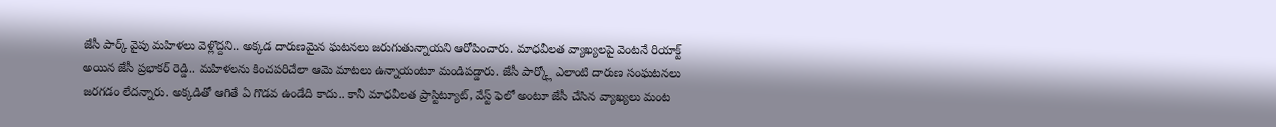జేసీ పార్క్ వైపు మహిళలు వెళ్లొద్దని.. అక్కడ దారుణమైన ఘటనలు జరుగుతున్నాయని ఆరోపించారు. మాధవీలత వ్యాఖ్యలపై వెంటనే రియాక్ట్ అయిన జేసీ ప్రభాకర్ రెడ్డి.. మహిళలను కించపరిచేలా ఆమె మాటలు ఉన్నాయంటూ మండిపడ్డారు. జేసీ పార్క్లో ఎలాంటి దారుణ సంఘటనలు జరగడం లేదన్నారు. అక్కడితో ఆగితే ఏ గొడవ ఉండేది కాదు.. కానీ మాధవీలత ప్రాస్టిట్యూట్, వేస్ట్ ఫెలో అంటూ జేసీ చేసిన వ్యాఖ్యలు మంట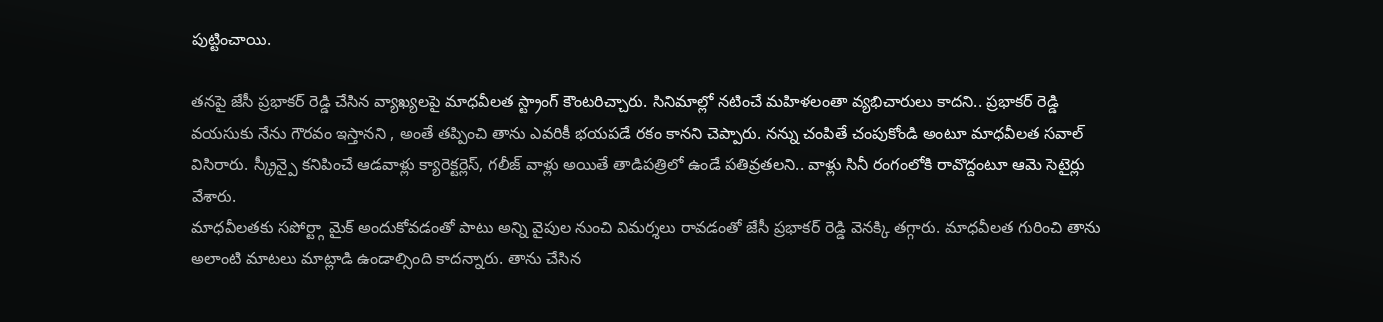పుట్టించాయి.

తనపై జేసీ ప్రభాకర్ రెడ్డి చేసిన వ్యాఖ్యలపై మాధవీలత స్ట్రాంగ్ కౌంటరిచ్చారు. సినిమాల్లో నటించే మహిళలంతా వ్యభిచారులు కాదని.. ప్రభాకర్ రెడ్డి వయసుకు నేను గౌరవం ఇస్తానని , అంతే తప్పించి తాను ఎవరికీ భయపడే రకం కానని చెప్పారు. నన్ను చంపితే చంపుకోండి అంటూ మాధవీలత సవాల్ విసిరారు. స్క్రీన్పై కనిపించే ఆడవాళ్లు క్యారెక్టర్లెస్, గలీజ్ వాళ్లు అయితే తాడిపత్రిలో ఉండే పతివ్రతలని.. వాళ్లు సినీ రంగంలోకి రావొద్దంటూ ఆమె సెటైర్లు వేశారు.
మాధవీలతకు సపోర్ట్గా మైక్ అందుకోవడంతో పాటు అన్ని వైపుల నుంచి విమర్శలు రావడంతో జేసీ ప్రభాకర్ రెడ్డి వెనక్కి తగ్గారు. మాధవీలత గురించి తాను అలాంటి మాటలు మాట్లాడి ఉండాల్సింది కాదన్నారు. తాను చేసిన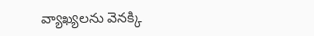వ్యాఖ్యలను వెనక్కి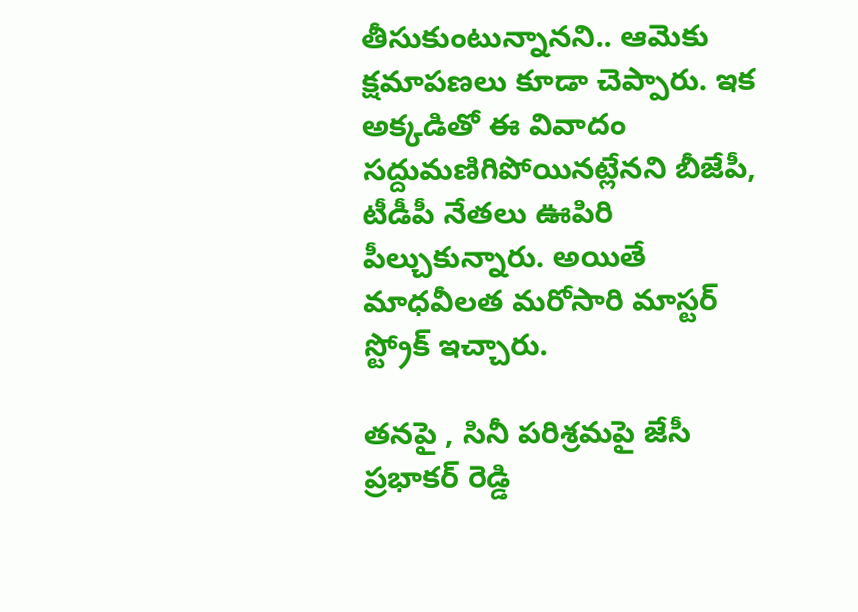తీసుకుంటున్నానని.. ఆమెకు క్షమాపణలు కూడా చెప్పారు. ఇక అక్కడితో ఈ వివాదం సద్దుమణిగిపోయినట్లేనని బీజేపీ, టీడీపీ నేతలు ఊపిరి పీల్చుకున్నారు. అయితే మాధవీలత మరోసారి మాస్టర్ స్ట్రోక్ ఇచ్చారు.

తనపై , సినీ పరిశ్రమపై జేసీ ప్రభాకర్ రెడ్డి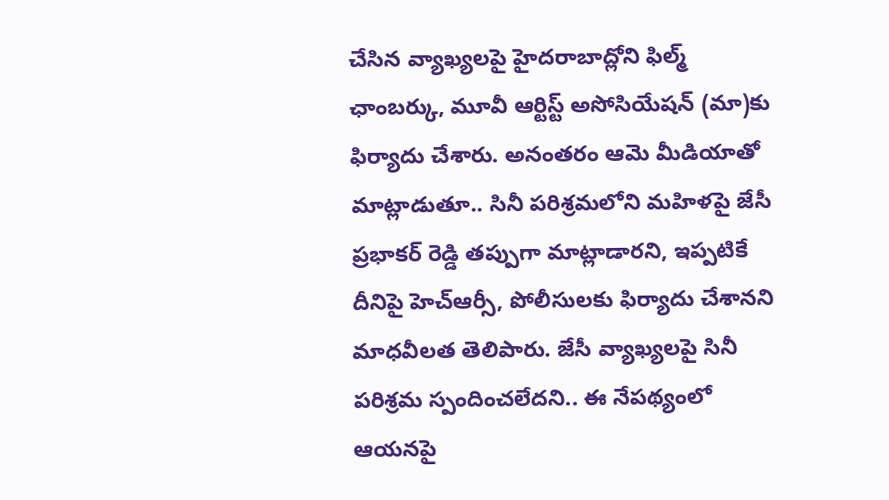చేసిన వ్యాఖ్యలపై హైదరాబాద్లోని ఫిల్మ్ ఛాంబర్కు, మూవీ ఆర్టిస్ట్ అసోసియేషన్ (మా)కు ఫిర్యాదు చేశారు. అనంతరం ఆమె మీడియాతో మాట్లాడుతూ.. సినీ పరిశ్రమలోని మహిళపై జేసీ ప్రభాకర్ రెడ్డి తప్పుగా మాట్లాడారని, ఇప్పటికే దీనిపై హెచ్ఆర్సీ, పోలీసులకు ఫిర్యాదు చేశానని మాధవీలత తెలిపారు. జేసీ వ్యాఖ్యలపై సినీ పరిశ్రమ స్పందించలేదని.. ఈ నేపథ్యంలో ఆయనపై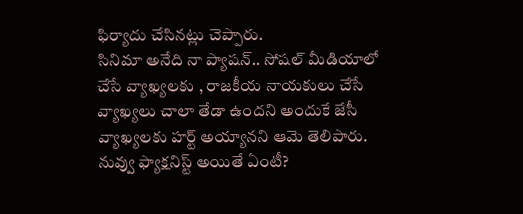ఫిర్యాదు చేసినట్లు చెప్పారు.
సినిమా అనేది నా ప్యాషన్.. సోషల్ మీడియాలో చేసే వ్యాఖ్యలకు , రాజకీయ నాయకులు చేసే వ్యాఖ్యలు చాలా తేడా ఉందని అందుకే జేసీ వ్యాఖ్యలకు హర్ట్ అయ్యానని ఆమె తెలిపారు. నువ్వు ఫ్యాక్షనిస్ట్ అయితే ఏంటీ?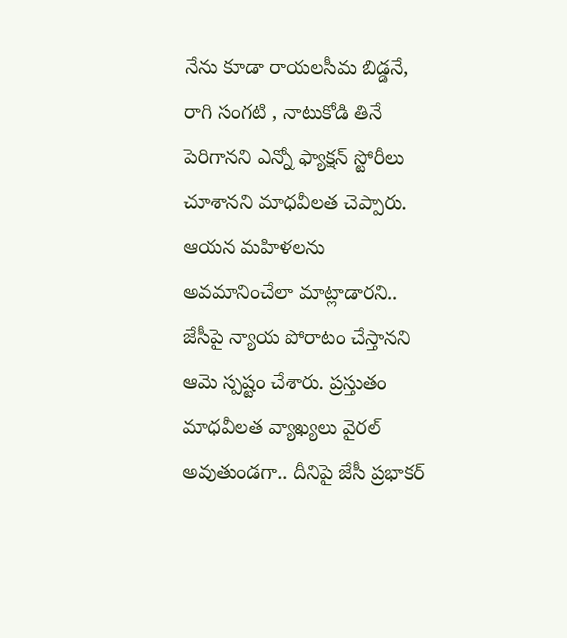నేను కూడా రాయలసీమ బిడ్డనే, రాగి సంగటి , నాటుకోడి తినే పెరిగానని ఎన్నో ఫ్యాక్షన్ స్టోరీలు చూశానని మాధవీలత చెప్పారు. ఆయన మహిళలను అవమానించేలా మాట్లాడారని.. జేసీపై న్యాయ పోరాటం చేస్తానని ఆమె స్పష్టం చేశారు. ప్రస్తుతం మాధవీలత వ్యాఖ్యలు వైరల్ అవుతుండగా.. దీనిపై జేసీ ప్రభాకర్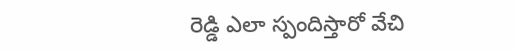రెడ్డి ఎలా స్పందిస్తారో వేచి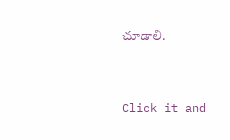చూడాలి.


Click it and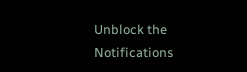Unblock the Notifications